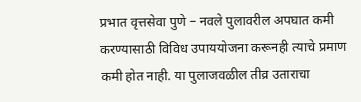प्रभात वृत्तसेवा पुणे – नवले पुलावरील अपघात कमी करण्यासाठी विविध उपाययोजना करूनही त्याचे प्रमाण कमी होत नाही. या पुलाजवळील तीव्र उताराचा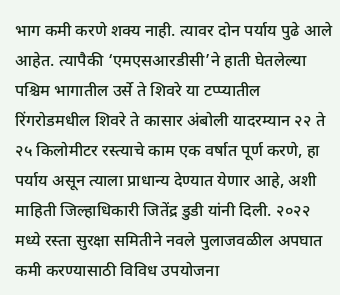भाग कमी करणे शक्य नाही. त्यावर दोन पर्याय पुढे आले आहेत. त्यापैकी ‘एमएसआरडीसी’ने हाती घेतलेल्या पश्चिम भागातील उर्से ते शिवरे या टप्प्यातील रिंगरोडमधील शिवरे ते कासार अंबोली यादरम्यान २२ ते २५ किलोमीटर रस्त्याचे काम एक वर्षात पूर्ण करणे, हा पर्याय असून त्याला प्राधान्य देण्यात येणार आहे, अशी माहिती जिल्हाधिकारी जितेंद्र डुडी यांनी दिली. २०२२ मध्ये रस्ता सुरक्षा समितीने नवले पुलाजवळील अपघात कमी करण्यासाठी विविध उपयोजना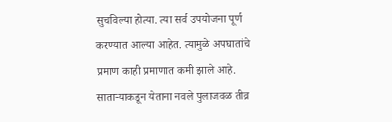सुचविल्या होत्या. त्या सर्व उपयोजना पूर्ण करण्यात आल्या आहेत. त्यामुळे अपघातांचे प्रमाण काही प्रमाणात कमी झाले आहे. साताऱ्याकडून येताना नवले पुलाजवळ तीव्र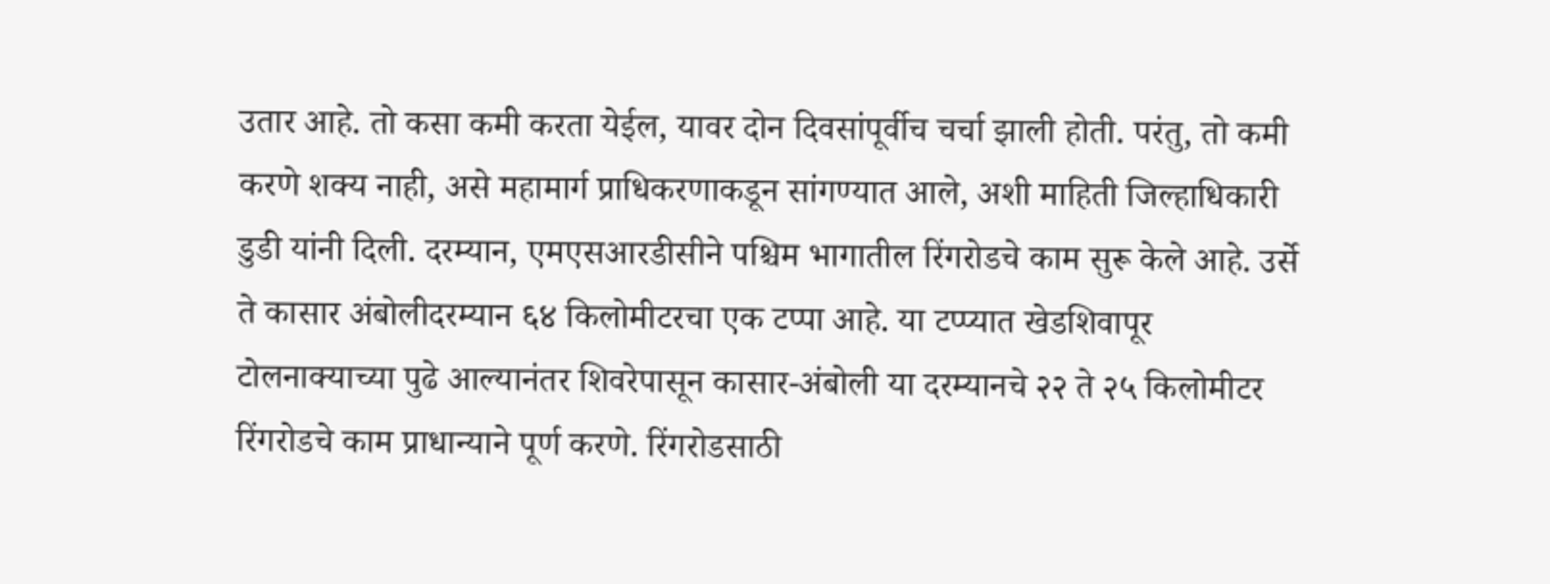उतार आहे. तो कसा कमी करता येईल, यावर दोन दिवसांपूर्वीच चर्चा झाली होती. परंतु, तो कमी करणे शक्य नाही, असे महामार्ग प्राधिकरणाकडून सांगण्यात आले, अशी माहिती जिल्हाधिकारी डुडी यांनी दिली. दरम्यान, एमएसआरडीसीने पश्चिम भागातील रिंगरोडचे काम सुरू केले आहे. उर्से ते कासार अंबोलीदरम्यान ६४ किलोमीटरचा एक टप्पा आहे. या टप्प्यात खेडशिवापूर टोलनाक्याच्या पुढे आल्यानंतर शिवरेपासून कासार-अंबोली या दरम्यानचे २२ ते २५ किलोमीटर रिंगरोडचे काम प्राधान्याने पूर्ण करणे. रिंगरोडसाठी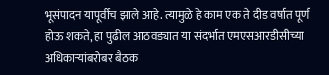भूसंपादन यापूर्वीच झाले आहे. त्यामुळे हे काम एक ते दीड वर्षात पूर्ण होऊ शकते, हा पुढील आठवड्यात या संदर्भात एमएसआरडीसीच्या अधिकाऱ्यांबरोबर बैठक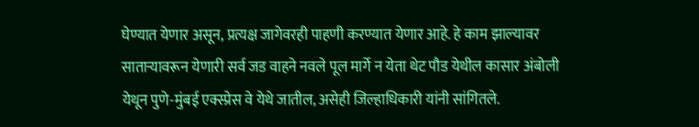घेण्यात येणार असून, प्रत्यक्ष जागेवरही पाहणी करण्यात येणार आहे. हे काम झाल्यावर साताऱ्यावरून येणारी सर्व जड वाहने नवले पूल मार्गे न येता थेट पौड येथील कासार अंबोली येथून पुणे-मुंबई एक्स्प्रेस वे येथे जातील, असेही जिल्हाधिकारी यांनी सांगितले.